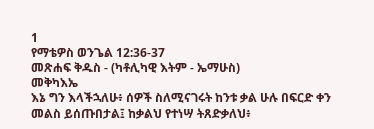1
የማቴዎስ ወንጌል 12:36-37
መጽሐፍ ቅዱስ - (ካቶሊካዊ እትም - ኤማሁስ)
መቅካእኤ
እኔ ግን እላችኋለሁ፥ ሰዎች ስለሚናገሩት ከንቱ ቃል ሁሉ በፍርድ ቀን መልስ ይሰጡበታል፤ ከቃልህ የተነሣ ትጸድቃለህ፥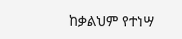ከቃልህም የተነሣ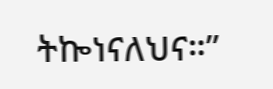ትኰነናለህና።”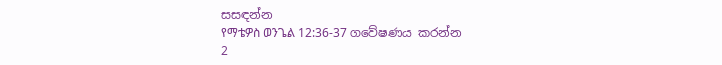සසඳන්න
የማቴዎስ ወንጌል 12:36-37 ගවේෂණය කරන්න
2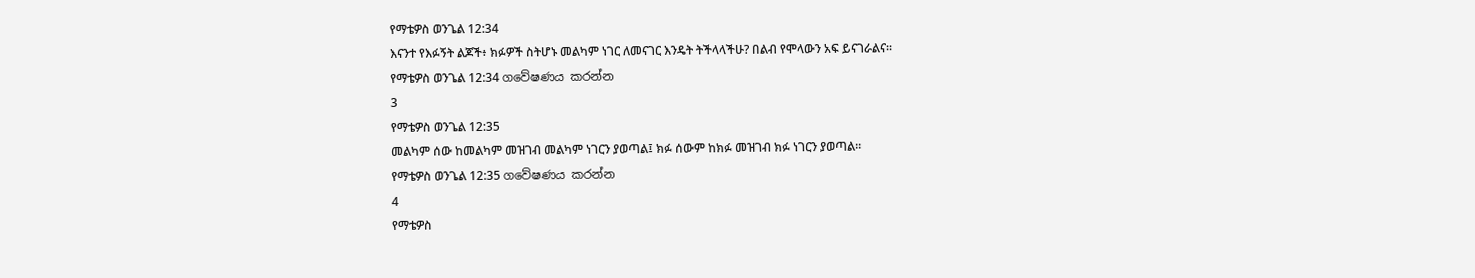የማቴዎስ ወንጌል 12:34
እናንተ የእፉኝት ልጆች፥ ክፉዎች ስትሆኑ መልካም ነገር ለመናገር እንዴት ትችላላችሁ? በልብ የሞላውን አፍ ይናገራልና።
የማቴዎስ ወንጌል 12:34 ගවේෂණය කරන්න
3
የማቴዎስ ወንጌል 12:35
መልካም ሰው ከመልካም መዝገብ መልካም ነገርን ያወጣል፤ ክፉ ሰውም ከክፉ መዝገብ ክፉ ነገርን ያወጣል።
የማቴዎስ ወንጌል 12:35 ගවේෂණය කරන්න
4
የማቴዎስ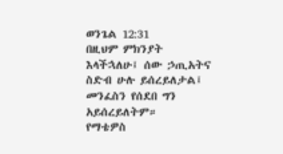ወንጌል 12:31
በዚህም ምክንያት እላችኋለሁ፤ ሰው ኃጢአትና ስድብ ሁሉ ይሰረይለታል፤ መንፈስን የሰደበ ግን አይሰረይለትም።
የማቴዎስ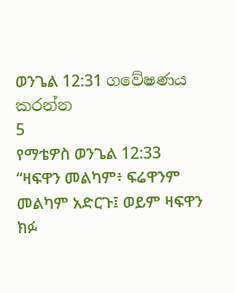ወንጌል 12:31 ගවේෂණය කරන්න
5
የማቴዎስ ወንጌል 12:33
“ዛፍዋን መልካም፥ ፍሬዋንም መልካም አድርጉ፤ ወይም ዛፍዋን ክፉ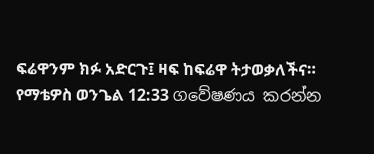ፍሬዋንም ክፉ አድርጉ፤ ዛፍ ከፍሬዋ ትታወቃለችና።
የማቴዎስ ወንጌል 12:33 ගවේෂණය කරන්න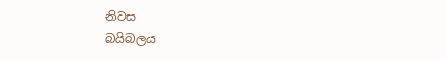නිවස
බයිබලය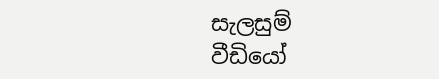සැලසුම්
වීඩියෝ